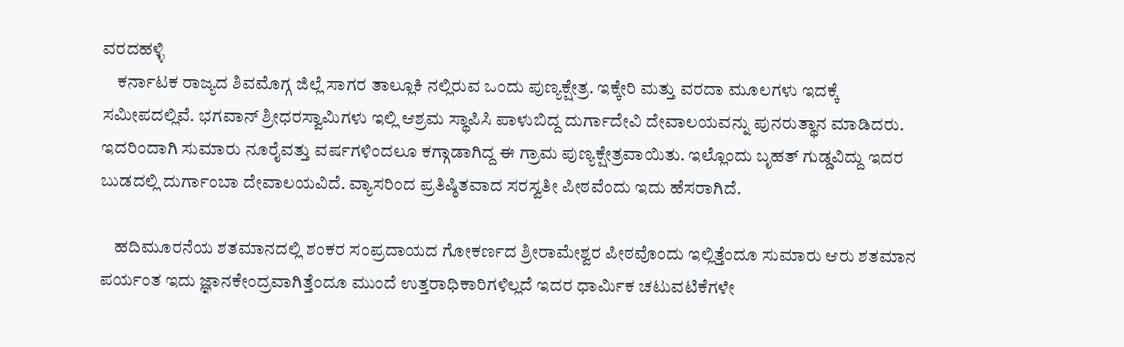ವರದಹಳ್ಳಿ
    ಕರ್ನಾಟಕ ರಾಜ್ಯದ ಶಿವಮೊಗ್ಗ ಜಿಲ್ಲೆ ಸಾಗರ ತಾಲ್ಲೂಕಿ ನಲ್ಲಿರುವ ಒಂದು ಪುಣ್ಯಕ್ಷೇತ್ರ. ಇಕ್ಕೇರಿ ಮತ್ತು ವರದಾ ಮೂಲಗಳು ಇದಕ್ಕೆ ಸಮೀಪದಲ್ಲಿವೆ. ಭಗವಾನ್ ಶ್ರೀಧರಸ್ವಾಮಿಗಳು ಇಲ್ಲಿ ಆಶ್ರಮ ಸ್ಥಾಪಿಸಿ ಪಾಳುಬಿದ್ದ ದುರ್ಗಾದೇವಿ ದೇವಾಲಯವನ್ನು ಪುನರುತ್ಥಾನ ಮಾಡಿದರು. ಇದರಿಂದಾಗಿ ಸುಮಾರು ನೂರೈವತ್ತು ವರ್ಷಗಳಿಂದಲೂ ಕಗ್ಗಾಡಾಗಿದ್ದ ಈ ಗ್ರಾಮ ಪುಣ್ಯಕ್ಷೇತ್ರವಾಯಿತು. ಇಲ್ಲೊಂದು ಬೃಹತ್ ಗುಡ್ಡವಿದ್ದು ಇದರ ಬುಡದಲ್ಲಿ ದುರ್ಗಾಂಬಾ ದೇವಾಲಯವಿದೆ. ವ್ಯಾಸರಿಂದ ಪ್ರತಿಷ್ಠಿತವಾದ ಸರಸ್ವತೀ ಪೀಠವೆಂದು ಇದು ಹೆಸರಾಗಿದೆ.

    ಹದಿಮೂರನೆಯ ಶತಮಾನದಲ್ಲಿ ಶಂಕರ ಸಂಪ್ರದಾಯದ ಗೋಕರ್ಣದ ಶ್ರೀರಾಮೇಶ್ವರ ಪೀಠವೊಂದು ಇಲ್ಲಿತ್ತೆಂದೂ ಸುಮಾರು ಆರು ಶತಮಾನ ಪರ್ಯಂತ ಇದು ಜ್ಞಾನಕೇಂದ್ರವಾಗಿತ್ತೆಂದೂ ಮುಂದೆ ಉತ್ತರಾಧಿಕಾರಿಗಳಿಲ್ಲದೆ ಇದರ ಧಾರ್ಮಿಕ ಚಟುವಟಿಕೆಗಳೇ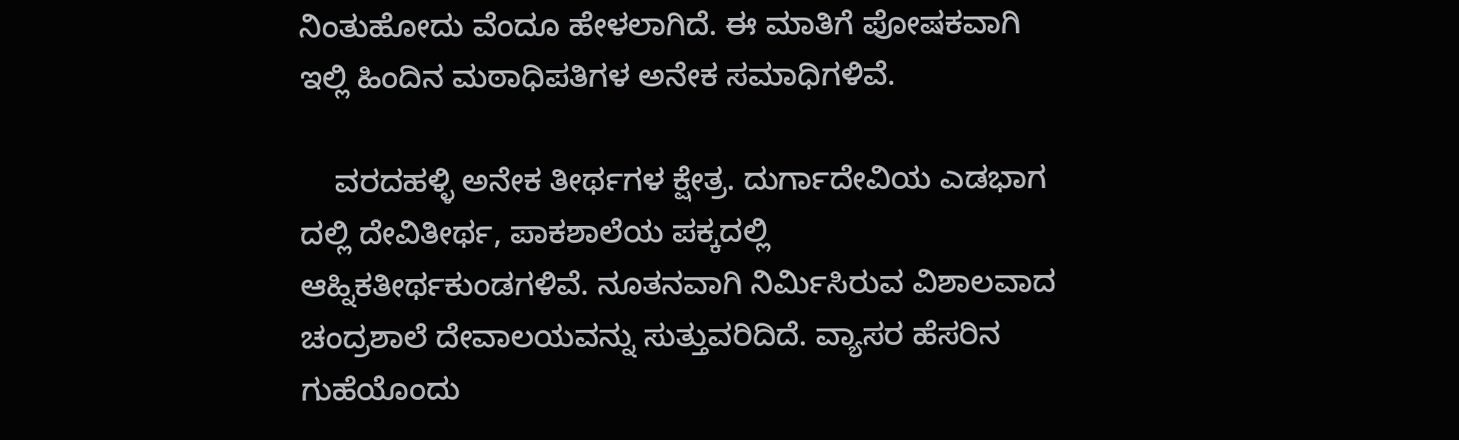ನಿಂತುಹೋದು ವೆಂದೂ ಹೇಳಲಾಗಿದೆ. ಈ ಮಾತಿಗೆ ಪೋಷಕವಾಗಿ ಇಲ್ಲಿ ಹಿಂದಿನ ಮಠಾಧಿಪತಿಗಳ ಅನೇಕ ಸಮಾಧಿಗಳಿವೆ.

    ವರದಹಳ್ಳಿ ಅನೇಕ ತೀರ್ಥಗಳ ಕ್ಷೇತ್ರ. ದುರ್ಗಾದೇವಿಯ ಎಡಭಾಗ ದಲ್ಲಿ ದೇವಿತೀರ್ಥ, ಪಾಕಶಾಲೆಯ ಪಕ್ಕದಲ್ಲಿ ಆಹ್ನಿಕತೀರ್ಥಕುಂಡಗಳಿವೆ. ನೂತನವಾಗಿ ನಿರ್ಮಿಸಿರುವ ವಿಶಾಲವಾದ ಚಂದ್ರಶಾಲೆ ದೇವಾಲಯವನ್ನು ಸುತ್ತುವರಿದಿದೆ. ವ್ಯಾಸರ ಹೆಸರಿನ ಗುಹೆಯೊಂದು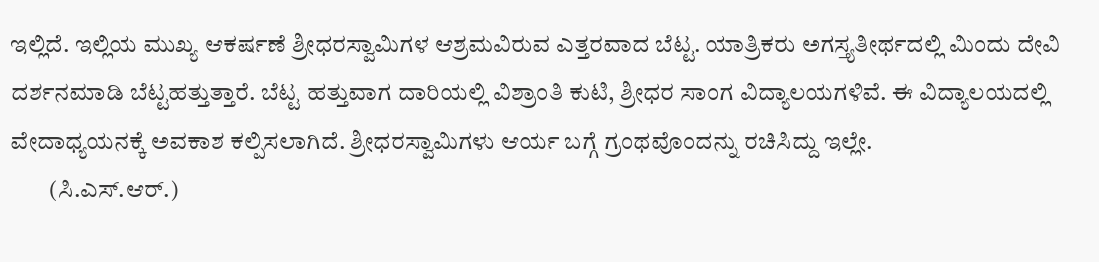ಇಲ್ಲಿದೆ. ಇಲ್ಲಿಯ ಮುಖ್ಯ ಆಕರ್ಷಣೆ ಶ್ರೀಧರಸ್ವಾಮಿಗಳ ಆಶ್ರಮವಿರುವ ಎತ್ತರವಾದ ಬೆಟ್ಟ. ಯಾತ್ರಿಕರು ಅಗಸ್ತ್ಯತೀರ್ಥದಲ್ಲಿ ಮಿಂದು ದೇವಿ ದರ್ಶನಮಾಡಿ ಬೆಟ್ಟಹತ್ತುತ್ತಾರೆ. ಬೆಟ್ಟ ಹತ್ತುವಾಗ ದಾರಿಯಲ್ಲಿ ವಿಶ್ರಾಂತಿ ಕುಟಿ, ಶ್ರೀಧರ ಸಾಂಗ ವಿದ್ಯಾಲಯಗಳಿವೆ. ಈ ವಿದ್ಯಾಲಯದಲ್ಲಿ ವೇದಾಧ್ಯಯನಕ್ಕೆ ಅವಕಾಶ ಕಲ್ಪಿಸಲಾಗಿದೆ. ಶ್ರೀಧರಸ್ವಾಮಿಗಳು ಆರ್ಯ ಬಗ್ಗೆ ಗ್ರಂಥವೊಂದನ್ನು ರಚಿಸಿದ್ದು ಇಲ್ಲೇ.
        (ಸಿ.ಎಸ್.ಆರ್.)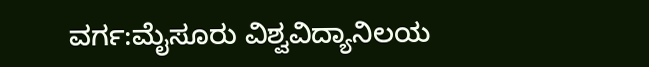ವರ್ಗ:ಮೈಸೂರು ವಿಶ್ವವಿದ್ಯಾನಿಲಯ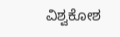ವಿಶ್ವಕೋಶ